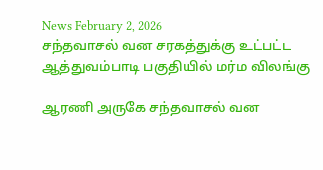News February 2, 2026
சந்தவாசல் வன சரகத்துக்கு உட்பட்ட ஆத்துவம்பாடி பகுதியில் மர்ம விலங்கு

ஆரணி அருகே சந்தவாசல் வன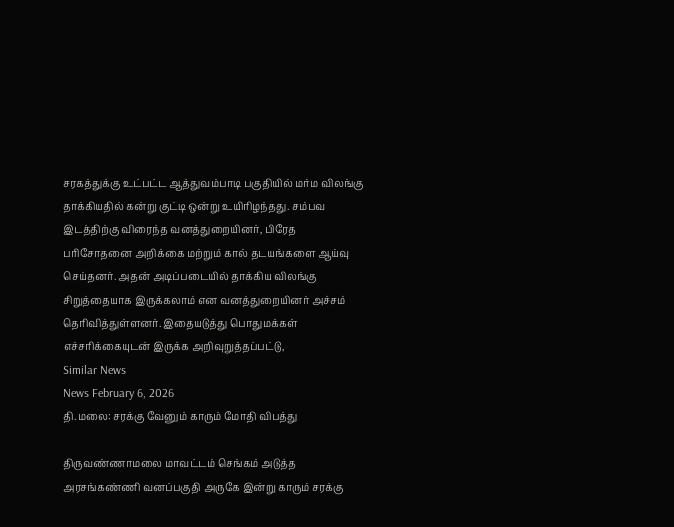சரகத்துக்கு உட்பட்ட ஆத்துவம்பாடி பகுதியில் மர்ம விலங்கு தாக்கியதில் கன்று குட்டி ஒன்று உயிரிழந்தது. சம்பவ இடத்திற்கு விரைந்த வனத்துறையினர், பிரேத பரிசோதனை அறிக்கை மற்றும் கால் தடயங்களை ஆய்வு செய்தனர். அதன் அடிப்படையில் தாக்கிய விலங்கு சிறுத்தையாக இருக்கலாம் என வனத்துறையினர் அச்சம் தெரிவித்துள்ளனர். இதையடுத்து பொதுமக்கள் எச்சரிக்கையுடன் இருக்க அறிவுறுத்தப்பட்டு,
Similar News
News February 6, 2026
தி.மலை: சரக்கு வேனும் காரும் மோதி விபத்து

திருவண்ணாமலை மாவட்டம் செங்கம் அடுத்த அரசங்கண்ணி வனப்பகுதி அருகே இன்று காரும் சரக்கு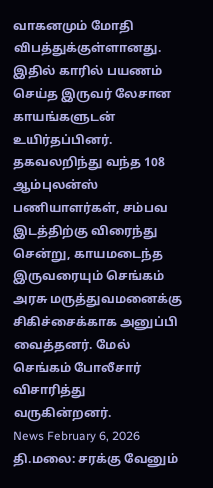வாகனமும் மோதி விபத்துக்குள்ளானது. இதில் காரில் பயணம் செய்த இருவர் லேசான காயங்களுடன் உயிர்தப்பினர். தகவலறிந்து வந்த 108 ஆம்புலன்ஸ் பணியாளர்கள், சம்பவ இடத்திற்கு விரைந்து சென்று, காயமடைந்த இருவரையும் செங்கம் அரசு மருத்துவமனைக்கு சிகிச்சைக்காக அனுப்பி வைத்தனர். மேல் செங்கம் போலீசார் விசாரித்து வருகின்றனர்.
News February 6, 2026
தி.மலை: சரக்கு வேனும்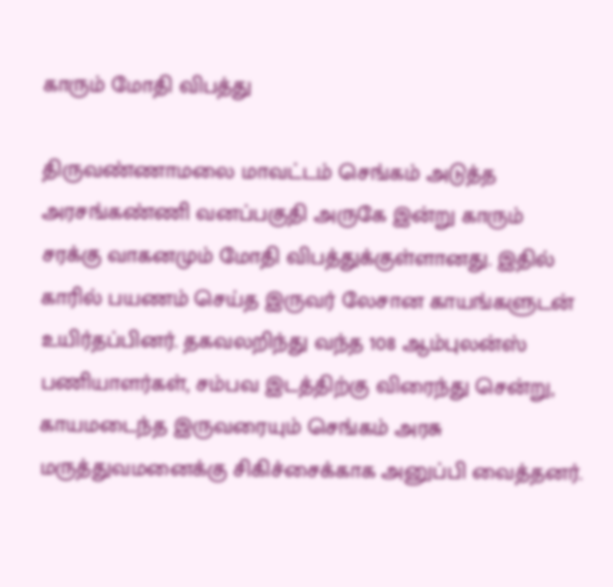காரும் மோதி விபத்து

திருவண்ணாமலை மாவட்டம் செங்கம் அடுத்த அரசங்கண்ணி வனப்பகுதி அருகே இன்று காரும் சரக்கு வாகனமும் மோதி விபத்துக்குள்ளானது. இதில் காரில் பயணம் செய்த இருவர் லேசான காயங்களுடன் உயிர்தப்பினர். தகவலறிந்து வந்த 108 ஆம்புலன்ஸ் பணியாளர்கள், சம்பவ இடத்திற்கு விரைந்து சென்று, காயமடைந்த இருவரையும் செங்கம் அரசு மருத்துவமனைக்கு சிகிச்சைக்காக அனுப்பி வைத்தனர்.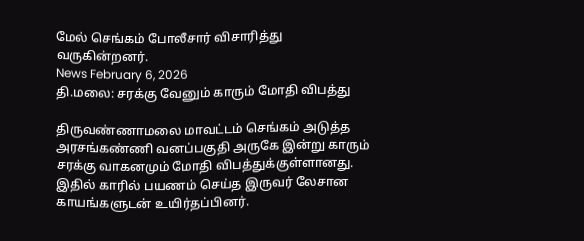மேல் செங்கம் போலீசார் விசாரித்து வருகின்றனர்.
News February 6, 2026
தி.மலை: சரக்கு வேனும் காரும் மோதி விபத்து

திருவண்ணாமலை மாவட்டம் செங்கம் அடுத்த அரசங்கண்ணி வனப்பகுதி அருகே இன்று காரும் சரக்கு வாகனமும் மோதி விபத்துக்குள்ளானது. இதில் காரில் பயணம் செய்த இருவர் லேசான காயங்களுடன் உயிர்தப்பினர்.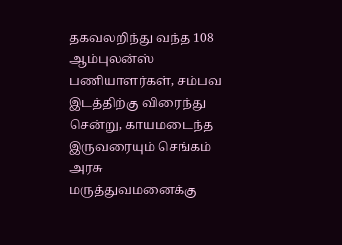தகவலறிந்து வந்த 108 ஆம்புலன்ஸ் பணியாளர்கள், சம்பவ இடத்திற்கு விரைந்து சென்று, காயமடைந்த இருவரையும் செங்கம் அரசு மருத்துவமனைக்கு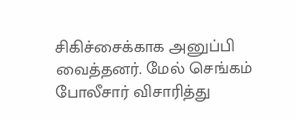சிகிச்சைக்காக அனுப்பி வைத்தனர். மேல் செங்கம் போலீசார் விசாரித்து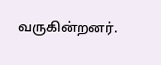வருகின்றனர்.